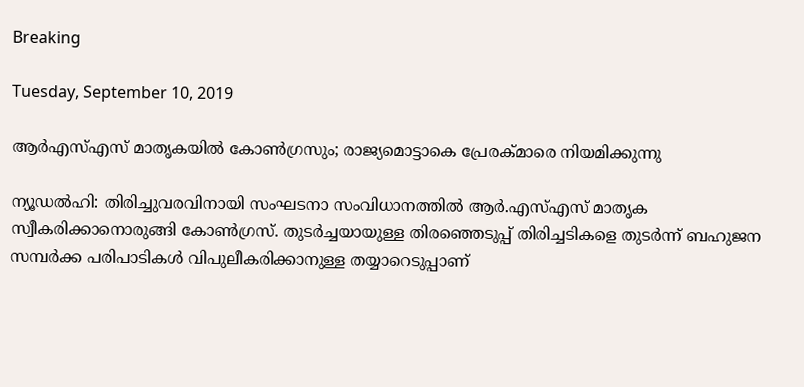Breaking

Tuesday, September 10, 2019

ആര്‍എസ്എസ് മാതൃകയില്‍ കോണ്‍ഗ്രസും; രാജ്യമൊട്ടാകെ പ്രേരക്മാരെ നിയമിക്കുന്നു

ന്യൂഡൽഹി: തിരിച്ചുവരവിനായി സംഘടനാ സംവിധാനത്തിൽ ആർ.എസ്എസ് മാതൃക സ്വീകരിക്കാനൊരുങ്ങി കോൺഗ്രസ്. തുടർച്ചയായുള്ള തിരഞ്ഞെടുപ്പ് തിരിച്ചടികളെ തുടർന്ന് ബഹുജന സമ്പർക്ക പരിപാടികൾ വിപുലീകരിക്കാനുള്ള തയ്യാറെടുപ്പാണ്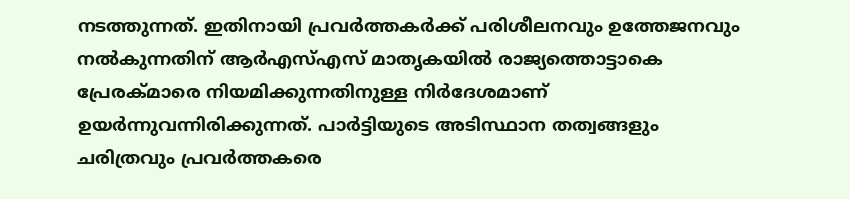നടത്തുന്നത്. ഇതിനായി പ്രവർത്തകർക്ക് പരിശീലനവും ഉത്തേജനവും നൽകുന്നതിന് ആർഎസ്എസ് മാതൃകയിൽ രാജ്യത്തൊട്ടാകെ പ്രേരക്മാരെ നിയമിക്കുന്നതിനുള്ള നിർദേശമാണ് ഉയർന്നുവന്നിരിക്കുന്നത്. പാർട്ടിയുടെ അടിസ്ഥാന തത്വങ്ങളും ചരിത്രവും പ്രവർത്തകരെ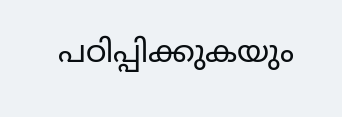പഠിപ്പിക്കുകയും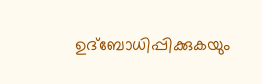ഉദ്ബോധിപ്പിക്കുകയും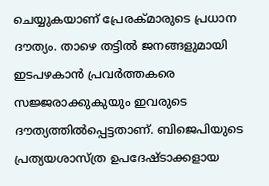ചെയ്യുകയാണ് പ്രേരക്മാരുടെ പ്രധാന ദൗത്യം. താഴെ തട്ടിൽ ജനങ്ങളുമായി ഇടപഴകാൻ പ്രവർത്തകരെ സജ്ജരാക്കുകുയും ഇവരുടെ ദൗത്യത്തിൽപ്പെട്ടതാണ്. ബിജെപിയുടെ പ്രത്യയശാസ്ത്ര ഉപദേഷ്ടാക്കളായ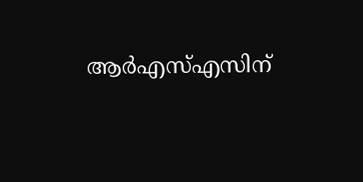ആർഎസ്എസിന്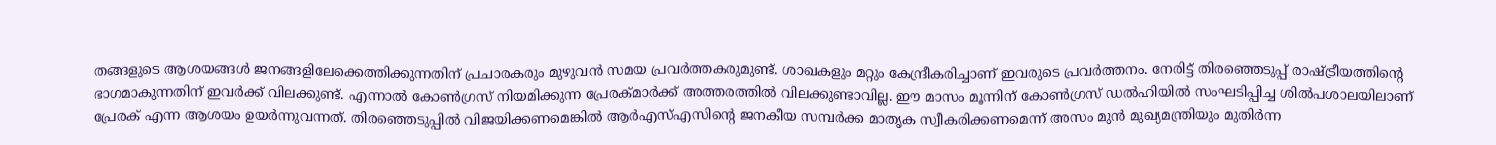തങ്ങളുടെ ആശയങ്ങൾ ജനങ്ങളിലേക്കെത്തിക്കുന്നതിന് പ്രചാരകരും മുഴുവൻ സമയ പ്രവർത്തകരുമുണ്ട്. ശാഖകളും മറ്റും കേന്ദ്രീകരിച്ചാണ് ഇവരുടെ പ്രവർത്തനം. നേരിട്ട് തിരഞ്ഞെടുപ്പ് രാഷ്ട്രീയത്തിന്റെ ഭാഗമാകുന്നതിന് ഇവർക്ക് വിലക്കുണ്ട്. എന്നാൽ കോൺഗ്രസ് നിയമിക്കുന്ന പ്രേരക്മാർക്ക് അത്തരത്തിൽ വിലക്കുണ്ടാവില്ല. ഈ മാസം മൂന്നിന് കോൺഗ്രസ് ഡൽഹിയിൽ സംഘടിപ്പിച്ച ശിൽപശാലയിലാണ് പ്രേരക് എന്ന ആശയം ഉയർന്നുവന്നത്. തിരഞ്ഞെടുപ്പിൽ വിജയിക്കണമെങ്കിൽ ആർഎസ്എസിന്റെ ജനകീയ സമ്പർക്ക മാതൃക സ്വീകരിക്കണമെന്ന് അസം മുൻ മുഖ്യമന്ത്രിയും മുതിർന്ന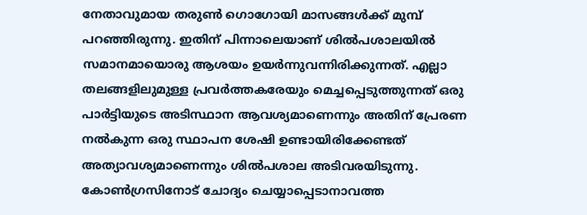നേതാവുമായ തരുൺ ഗൊഗോയി മാസങ്ങൾക്ക് മുമ്പ് പറഞ്ഞിരുന്നു. ഇതിന് പിന്നാലെയാണ് ശിൽപശാലയിൽ സമാനമായൊരു ആശയം ഉയർന്നുവന്നിരിക്കുന്നത്. എല്ലാ തലങ്ങളിലുമുള്ള പ്രവർത്തകരേയും മെച്ചപ്പെടുത്തുന്നത് ഒരു പാർട്ടിയുടെ അടിസ്ഥാന ആവശ്യമാണെന്നും അതിന് പ്രേരണ നൽകുന്ന ഒരു സ്ഥാപന ശേഷി ഉണ്ടായിരിക്കേണ്ടത് അത്യാവശ്യമാണെന്നും ശിൽപശാല അടിവരയിടുന്നു. കോൺഗ്രസിനോട് ചോദ്യം ചെയ്യാപ്പെടാനാവത്ത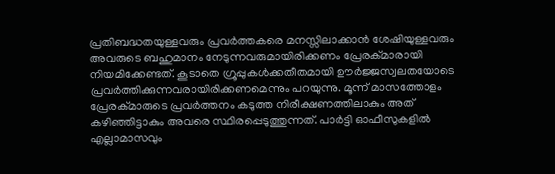പ്രതിബദ്ധതയുള്ളവരും പ്രവർത്തകരെ മനസ്സിലാക്കാൻ ശേഷിയുള്ളവരും അവരുടെ ബഹുമാനം നേടുന്നവരുമായിരിക്കണം പ്രേരക്മാരായി നിയമിക്കേണ്ടത്. കൂടാതെ ഗ്രൂപ്പുകൾക്കതീതമായി ഊർജ്ജസ്വലതയോടെ പ്രവർത്തിക്കുന്നവരായിരിക്കണമെന്നും പറയുന്നു. മൂന്ന് മാസത്തോളം പ്രേരക്മാരുടെ പ്രവർത്തനം കടുത്ത നിരീക്ഷണത്തിലാകും അത് കഴിഞ്ഞിട്ടാകും അവരെ സ്ഥിരപ്പെടുത്തുന്നത്. പാർട്ടി ഓഫീസുകളിൽ എല്ലാമാസവും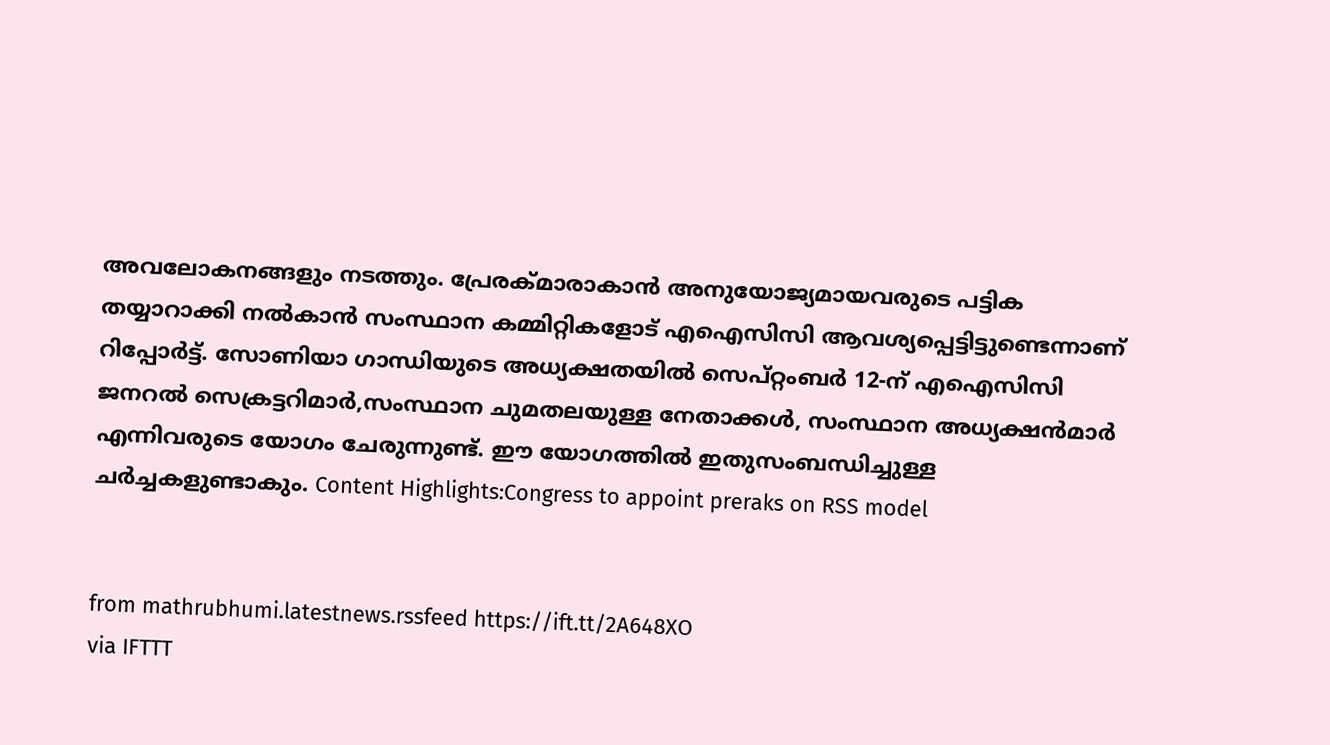അവലോകനങ്ങളും നടത്തും. പ്രേരക്മാരാകാൻ അനുയോജ്യമായവരുടെ പട്ടിക തയ്യാറാക്കി നൽകാൻ സംസ്ഥാന കമ്മിറ്റികളോട് എഐസിസി ആവശ്യപ്പെട്ടിട്ടുണ്ടെന്നാണ് റിപ്പോർട്ട്. സോണിയാ ഗാന്ധിയുടെ അധ്യക്ഷതയിൽ സെപ്റ്റംബർ 12-ന് എഐസിസി ജനറൽ സെക്രട്ടറിമാർ,സംസ്ഥാന ചുമതലയുള്ള നേതാക്കൾ, സംസ്ഥാന അധ്യക്ഷൻമാർ എന്നിവരുടെ യോഗം ചേരുന്നുണ്ട്. ഈ യോഗത്തിൽ ഇതുസംബന്ധിച്ചുള്ള ചർച്ചകളുണ്ടാകും. Content Highlights:Congress to appoint preraks on RSS model


from mathrubhumi.latestnews.rssfeed https://ift.tt/2A648XO
via IFTTT